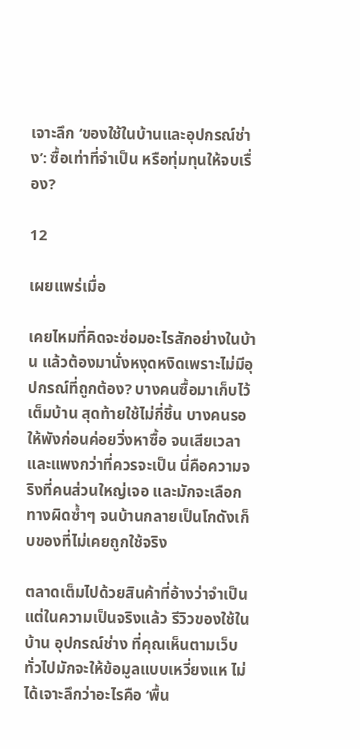เจาะลึก ‘ของใช้ในบ้านและอุปกรณ์ช่าง’: ซื้อเท่าที่จำเป็น หรือทุ่มทุนให้จบเรื่อง?

12

เผยแพร่เมื่อ

เคยไหมที่คิดจะซ่อมอะไรสักอย่างในบ้าน แล้วต้องมานั่งหงุดหงิดเพราะไม่มีอุปกรณ์ที่ถูกต้อง? บางคนซื้อมาเก็บไว้เต็มบ้าน สุดท้ายใช้ไม่กี่ชิ้น บางคนรอให้พังก่อนค่อยวิ่งหาซื้อ จนเสียเวลาและแพงกว่าที่ควรจะเป็น นี่คือความจริงที่คนส่วนใหญ่เจอ และมักจะเลือกทางผิดซ้ำๆ จนบ้านกลายเป็นโกดังเก็บของที่ไม่เคยถูกใช้จริง

ตลาดเต็มไปด้วยสินค้าที่อ้างว่าจำเป็น แต่ในความเป็นจริงแล้ว รีวิวของใช้ในบ้าน อุปกรณ์ช่าง ที่คุณเห็นตามเว็บทั่วไปมักจะให้ข้อมูลแบบเหวี่ยงแห ไม่ได้เจาะลึกว่าอะไรคือ ‘พื้น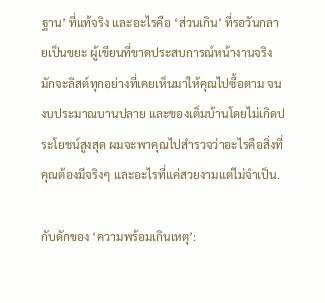ฐาน’ ที่แท้จริง และอะไรคือ ‘ส่วนเกิน’ ที่รอวันกลายเป็นขยะ ผู้เขียนที่ขาดประสบการณ์หน้างานจริง มักจะลิสต์ทุกอย่างที่เคยเห็นมาให้คุณไปซื้อตาม จนงบประมาณบานปลาย และของเต็มบ้านโดยไม่เกิดประโยชน์สูงสุด ผมจะพาคุณไปสำรวจว่าอะไรคือสิ่งที่คุณต้องมีจริงๆ และอะไรที่แค่สวยงามแต่ไม่จำเป็น.

กับดักของ ‘ความพร้อมเกินเหตุ’: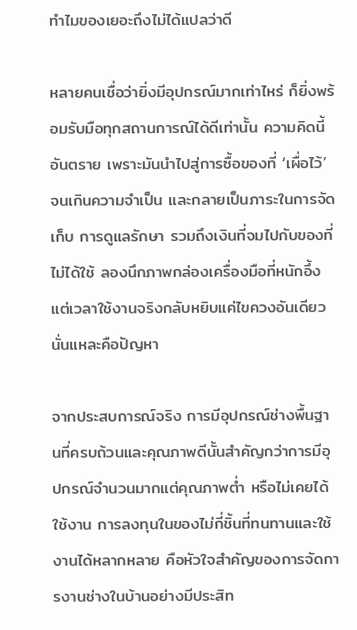ทำไมของเยอะถึงไม่ได้แปลว่าดี

หลายคนเชื่อว่ายิ่งมีอุปกรณ์มากเท่าไหร่ ก็ยิ่งพร้อมรับมือทุกสถานการณ์ได้ดีเท่านั้น ความคิดนี้อันตราย เพราะมันนำไปสู่การซื้อของที่ ‘เผื่อไว้’ จนเกินความจำเป็น และกลายเป็นภาระในการจัดเก็บ การดูแลรักษา รวมถึงเงินที่จมไปกับของที่ไม่ได้ใช้ ลองนึกภาพกล่องเครื่องมือที่หนักอึ้ง แต่เวลาใช้งานจริงกลับหยิบแค่ไขควงอันเดียว นั่นแหละคือปัญหา

จากประสบการณ์จริง การมีอุปกรณ์ช่างพื้นฐานที่ครบถ้วนและคุณภาพดีนั้นสำคัญกว่าการมีอุปกรณ์จำนวนมากแต่คุณภาพต่ำ หรือไม่เคยได้ใช้งาน การลงทุนในของไม่กี่ชิ้นที่ทนทานและใช้งานได้หลากหลาย คือหัวใจสำคัญของการจัดการงานช่างในบ้านอย่างมีประสิท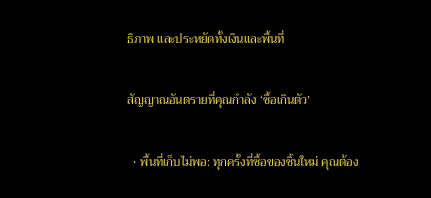ธิภาพ และประหยัดทั้งเงินและพื้นที่

สัญญาณอันตรายที่คุณกำลัง ‘ซื้อเกินตัว’

  • พื้นที่เก็บไม่พอ: ทุกครั้งที่ซื้อของชิ้นใหม่ คุณต้อง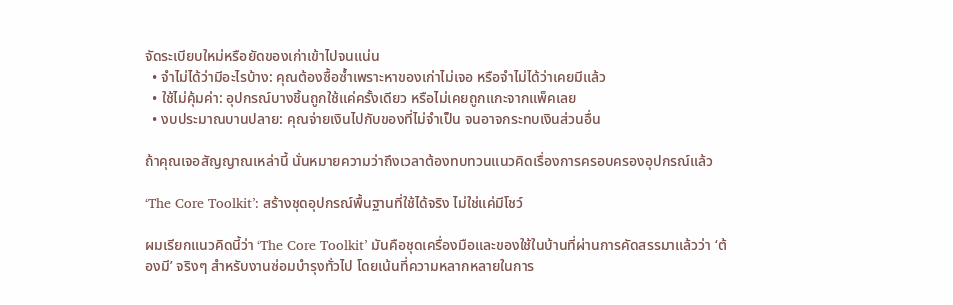จัดระเบียบใหม่หรือยัดของเก่าเข้าไปจนแน่น
  • จำไม่ได้ว่ามีอะไรบ้าง: คุณต้องซื้อซ้ำเพราะหาของเก่าไม่เจอ หรือจำไม่ได้ว่าเคยมีแล้ว
  • ใช้ไม่คุ้มค่า: อุปกรณ์บางชิ้นถูกใช้แค่ครั้งเดียว หรือไม่เคยถูกแกะจากแพ็คเลย
  • งบประมาณบานปลาย: คุณจ่ายเงินไปกับของที่ไม่จำเป็น จนอาจกระทบเงินส่วนอื่น

ถ้าคุณเจอสัญญาณเหล่านี้ นั่นหมายความว่าถึงเวลาต้องทบทวนแนวคิดเรื่องการครอบครองอุปกรณ์แล้ว

‘The Core Toolkit’: สร้างชุดอุปกรณ์พื้นฐานที่ใช้ได้จริง ไม่ใช่แค่มีโชว์

ผมเรียกแนวคิดนี้ว่า ‘The Core Toolkit’ มันคือชุดเครื่องมือและของใช้ในบ้านที่ผ่านการคัดสรรมาแล้วว่า ‘ต้องมี’ จริงๆ สำหรับงานซ่อมบำรุงทั่วไป โดยเน้นที่ความหลากหลายในการ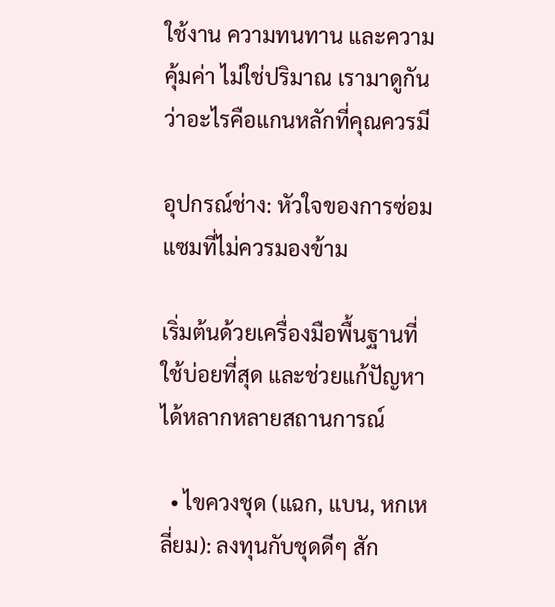ใช้งาน ความทนทาน และความคุ้มค่า ไม่ใช่ปริมาณ เรามาดูกันว่าอะไรคือแกนหลักที่คุณควรมี

อุปกรณ์ช่าง: หัวใจของการซ่อมแซมที่ไม่ควรมองข้าม

เริ่มต้นด้วยเครื่องมือพื้นฐานที่ใช้บ่อยที่สุด และช่วยแก้ปัญหาได้หลากหลายสถานการณ์

  • ไขควงชุด (แฉก, แบน, หกเหลี่ยม): ลงทุนกับชุดดีๆ สัก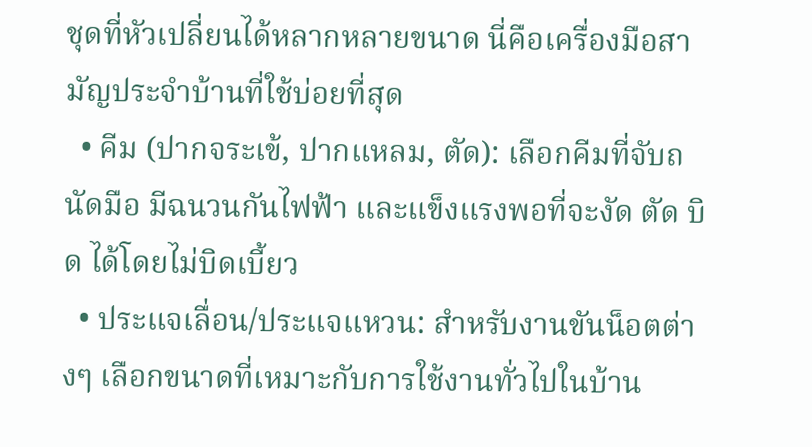ชุดที่หัวเปลี่ยนได้หลากหลายขนาด นี่คือเครื่องมือสามัญประจำบ้านที่ใช้บ่อยที่สุด
  • คีม (ปากจระเข้, ปากแหลม, ตัด): เลือกคีมที่จับถนัดมือ มีฉนวนกันไฟฟ้า และแข็งแรงพอที่จะงัด ตัด บิด ได้โดยไม่บิดเบี้ยว
  • ประแจเลื่อน/ประแจแหวน: สำหรับงานขันน็อตต่างๆ เลือกขนาดที่เหมาะกับการใช้งานทั่วไปในบ้าน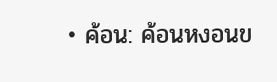• ค้อน: ค้อนหงอนข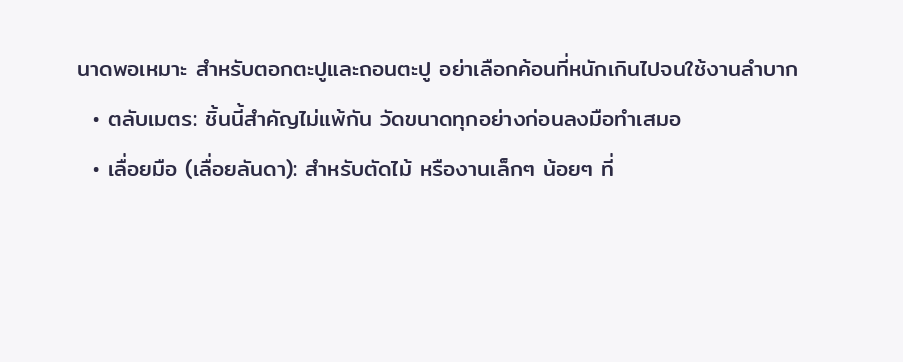นาดพอเหมาะ สำหรับตอกตะปูและถอนตะปู อย่าเลือกค้อนที่หนักเกินไปจนใช้งานลำบาก
  • ตลับเมตร: ชิ้นนี้สำคัญไม่แพ้กัน วัดขนาดทุกอย่างก่อนลงมือทำเสมอ
  • เลื่อยมือ (เลื่อยลันดา): สำหรับตัดไม้ หรืองานเล็กๆ น้อยๆ ที่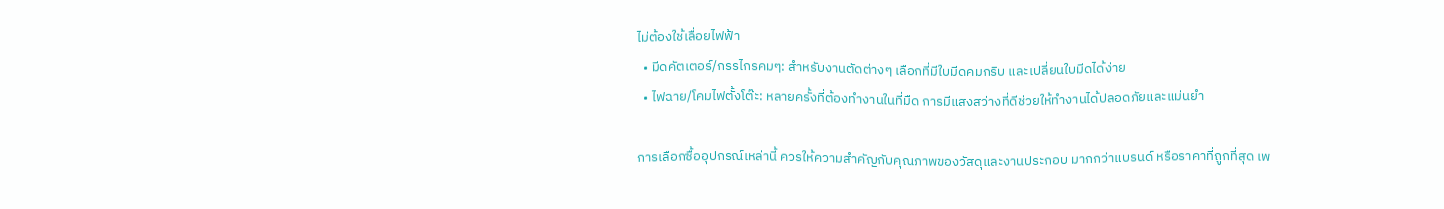ไม่ต้องใช้เลื่อยไฟฟ้า
  • มีดคัตเตอร์/กรรไกรคมๆ: สำหรับงานตัดต่างๆ เลือกที่มีใบมีดคมกริบ และเปลี่ยนใบมีดได้ง่าย
  • ไฟฉาย/โคมไฟตั้งโต๊ะ: หลายครั้งที่ต้องทำงานในที่มืด การมีแสงสว่างที่ดีช่วยให้ทำงานได้ปลอดภัยและแม่นยำ

การเลือกซื้ออุปกรณ์เหล่านี้ ควรให้ความสำคัญกับคุณภาพของวัสดุและงานประกอบ มากกว่าแบรนด์ หรือราคาที่ถูกที่สุด เพ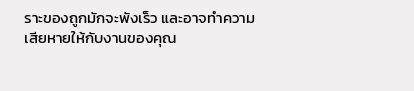ราะของถูกมักจะพังเร็ว และอาจทำความเสียหายให้กับงานของคุณ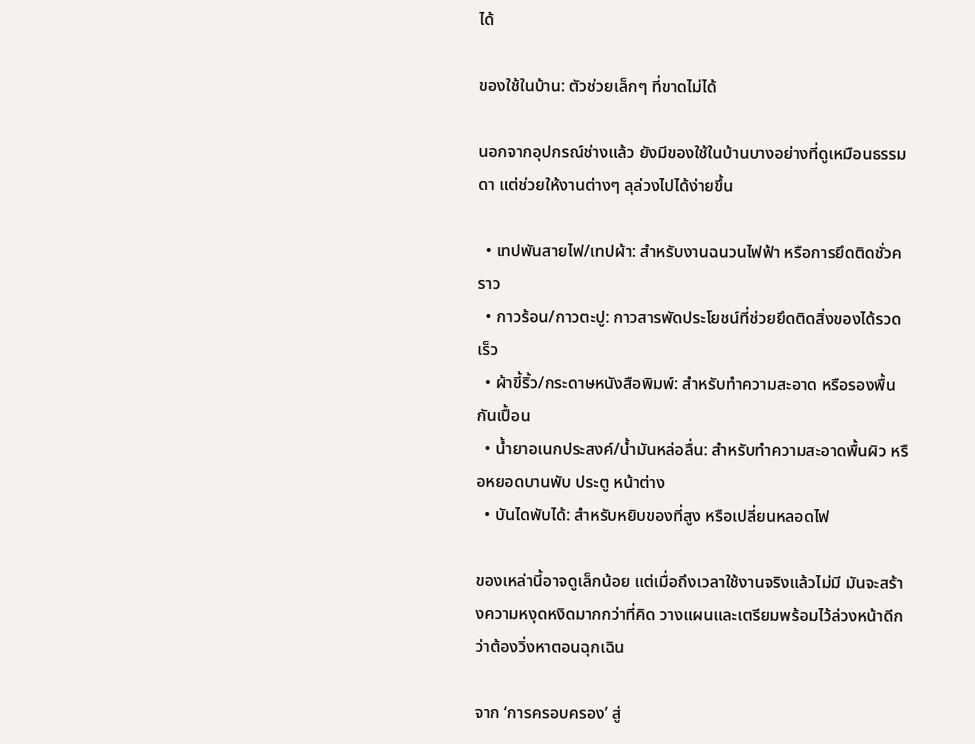ได้

ของใช้ในบ้าน: ตัวช่วยเล็กๆ ที่ขาดไม่ได้

นอกจากอุปกรณ์ช่างแล้ว ยังมีของใช้ในบ้านบางอย่างที่ดูเหมือนธรรมดา แต่ช่วยให้งานต่างๆ ลุล่วงไปได้ง่ายขึ้น

  • เทปพันสายไฟ/เทปผ้า: สำหรับงานฉนวนไฟฟ้า หรือการยึดติดชั่วคราว
  • กาวร้อน/กาวตะปู: กาวสารพัดประโยชน์ที่ช่วยยึดติดสิ่งของได้รวดเร็ว
  • ผ้าขี้ริ้ว/กระดาษหนังสือพิมพ์: สำหรับทำความสะอาด หรือรองพื้นกันเปื้อน
  • น้ำยาอเนกประสงค์/น้ำมันหล่อลื่น: สำหรับทำความสะอาดพื้นผิว หรือหยอดบานพับ ประตู หน้าต่าง
  • บันไดพับได้: สำหรับหยิบของที่สูง หรือเปลี่ยนหลอดไฟ

ของเหล่านี้อาจดูเล็กน้อย แต่เมื่อถึงเวลาใช้งานจริงแล้วไม่มี มันจะสร้างความหงุดหงิดมากกว่าที่คิด วางแผนและเตรียมพร้อมไว้ล่วงหน้าดีกว่าต้องวิ่งหาตอนฉุกเฉิน

จาก ‘การครอบครอง’ สู่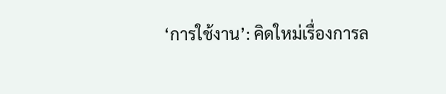‘การใช้งาน’: คิดใหม่เรื่องการล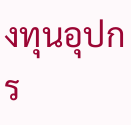งทุนอุปกร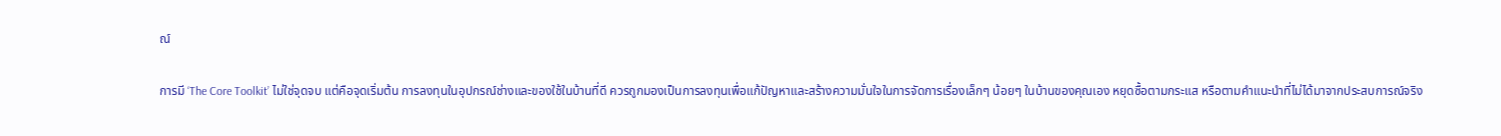ณ์

การมี ‘The Core Toolkit’ ไม่ใช่จุดจบ แต่คือจุดเริ่มต้น การลงทุนในอุปกรณ์ช่างและของใช้ในบ้านที่ดี ควรถูกมองเป็นการลงทุนเพื่อแก้ปัญหาและสร้างความมั่นใจในการจัดการเรื่องเล็กๆ น้อยๆ ในบ้านของคุณเอง หยุดซื้อตามกระแส หรือตามคำแนะนำที่ไม่ได้มาจากประสบการณ์จริง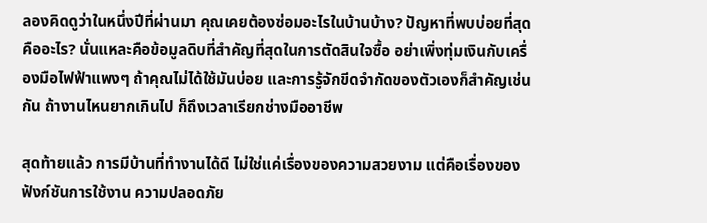ลองคิดดูว่าในหนึ่งปีที่ผ่านมา คุณเคยต้องซ่อมอะไรในบ้านบ้าง? ปัญหาที่พบบ่อยที่สุดคืออะไร? นั่นแหละคือข้อมูลดิบที่สำคัญที่สุดในการตัดสินใจซื้อ อย่าเพิ่งทุ่มเงินกับเครื่องมือไฟฟ้าแพงๆ ถ้าคุณไม่ได้ใช้มันบ่อย และการรู้จักขีดจำกัดของตัวเองก็สำคัญเช่นกัน ถ้างานไหนยากเกินไป ก็ถึงเวลาเรียกช่างมืออาชีพ

สุดท้ายแล้ว การมีบ้านที่ทำงานได้ดี ไม่ใช่แค่เรื่องของความสวยงาม แต่คือเรื่องของฟังก์ชันการใช้งาน ความปลอดภัย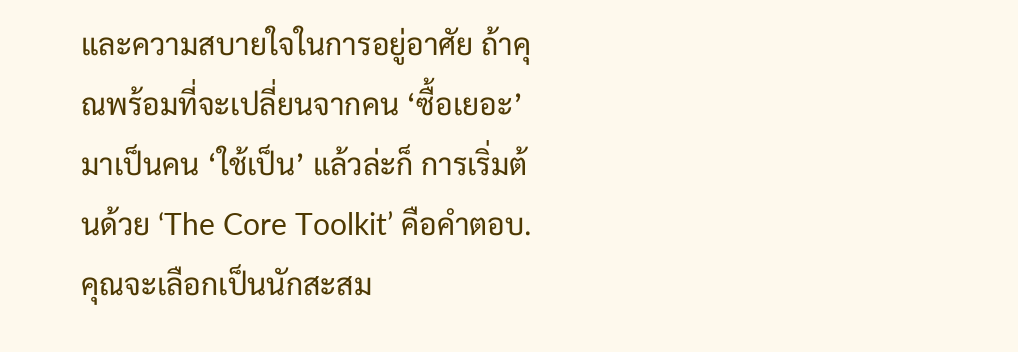และความสบายใจในการอยู่อาศัย ถ้าคุณพร้อมที่จะเปลี่ยนจากคน ‘ซื้อเยอะ’ มาเป็นคน ‘ใช้เป็น’ แล้วล่ะก็ การเริ่มต้นด้วย ‘The Core Toolkit’ คือคำตอบ. คุณจะเลือกเป็นนักสะสม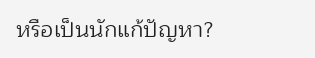หรือเป็นนักแก้ปัญหา?